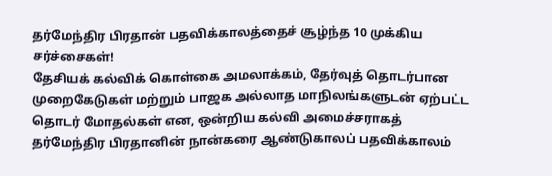தர்மேந்திர பிரதான் பதவிக்காலத்தைச் சூழ்ந்த 10 முக்கிய சர்ச்சைகள்!
தேசியக் கல்விக் கொள்கை அமலாக்கம், தேர்வுத் தொடர்பான முறைகேடுகள் மற்றும் பாஜக அல்லாத மாநிலங்களுடன் ஏற்பட்ட தொடர் மோதல்கள் என, ஒன்றிய கல்வி அமைச்சராகத் தர்மேந்திர பிரதானின் நான்கரை ஆண்டுகாலப் பதவிக்காலம்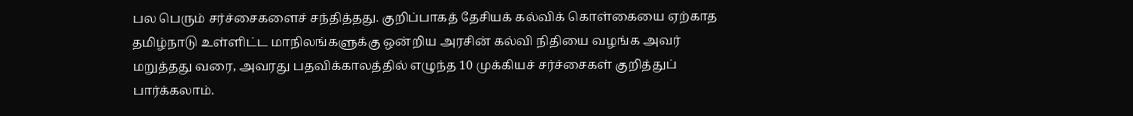பல பெரும் சர்ச்சைகளைச் சந்தித்தது. குறிப்பாகத் தேசியக் கல்விக் கொள்கையை ஏற்காத தமிழ்நாடு உள்ளிட்ட மாநிலங்களுக்கு ஒன்றிய அரசின் கல்வி நிதியை வழங்க அவர் மறுத்தது வரை, அவரது பதவிக்காலத்தில் எழுந்த 10 முக்கியச் சர்ச்சைகள் குறித்துப் பார்க்கலாம்.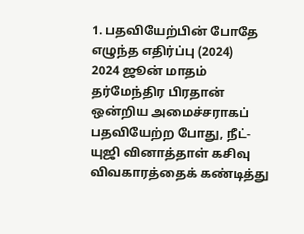1. பதவியேற்பின் போதே எழுந்த எதிர்ப்பு (2024)
2024 ஜூன் மாதம் தர்மேந்திர பிரதான் ஒன்றிய அமைச்சராகப் பதவியேற்ற போது, நீட்-யுஜி வினாத்தாள் கசிவு விவகாரத்தைக் கண்டித்து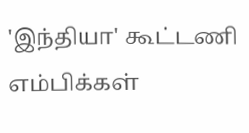'இந்தியா' கூட்டணி எம்பிக்கள்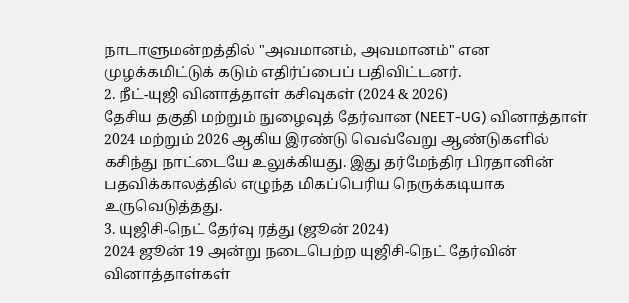நாடாளுமன்றத்தில் "அவமானம், அவமானம்" என முழக்கமிட்டுக் கடும் எதிர்ப்பைப் பதிவிட்டனர்.
2. நீட்-யுஜி வினாத்தாள் கசிவுகள் (2024 & 2026)
தேசிய தகுதி மற்றும் நுழைவுத் தேர்வான (NEET-UG) வினாத்தாள் 2024 மற்றும் 2026 ஆகிய இரண்டு வெவ்வேறு ஆண்டுகளில் கசிந்து நாட்டையே உலுக்கியது. இது தர்மேந்திர பிரதானின் பதவிக்காலத்தில் எழுந்த மிகப்பெரிய நெருக்கடியாக உருவெடுத்தது.
3. யுஜிசி-நெட் தேர்வு ரத்து (ஜூன் 2024)
2024 ஜூன் 19 அன்று நடைபெற்ற யுஜிசி-நெட் தேர்வின் வினாத்தாள்கள்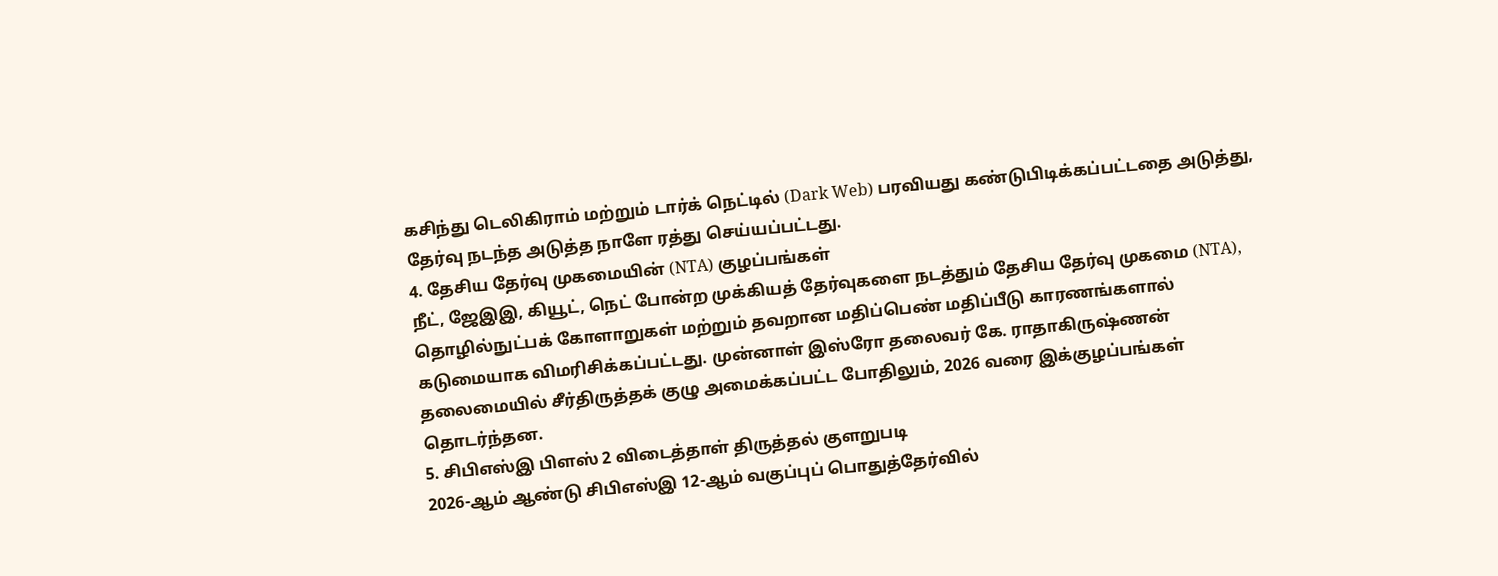கசிந்து டெலிகிராம் மற்றும் டார்க் நெட்டில் (Dark Web) பரவியது கண்டுபிடிக்கப்பட்டதை அடுத்து, தேர்வு நடந்த அடுத்த நாளே ரத்து செய்யப்பட்டது.
4. தேசிய தேர்வு முகமையின் (NTA) குழப்பங்கள்
நீட், ஜேஇஇ, கியூட், நெட் போன்ற முக்கியத் தேர்வுகளை நடத்தும் தேசிய தேர்வு முகமை (NTA), தொழில்நுட்பக் கோளாறுகள் மற்றும் தவறான மதிப்பெண் மதிப்பீடு காரணங்களால் கடுமையாக விமரிசிக்கப்பட்டது. முன்னாள் இஸ்ரோ தலைவர் கே. ராதாகிருஷ்ணன் தலைமையில் சீர்திருத்தக் குழு அமைக்கப்பட்ட போதிலும், 2026 வரை இக்குழப்பங்கள் தொடர்ந்தன.
5. சிபிஎஸ்இ பிளஸ் 2 விடைத்தாள் திருத்தல் குளறுபடி
2026-ஆம் ஆண்டு சிபிஎஸ்இ 12-ஆம் வகுப்புப் பொதுத்தேர்வில்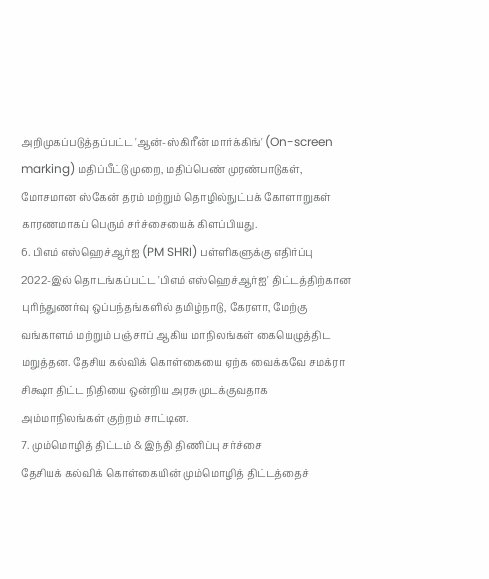அறிமுகப்படுத்தப்பட்ட 'ஆன்-ஸ்கிரீன் மார்க்கிங்' (On-screen marking) மதிப்பீட்டு முறை, மதிப்பெண் முரண்பாடுகள், மோசமான ஸ்கேன் தரம் மற்றும் தொழில்நுட்பக் கோளாறுகள் காரணமாகப் பெரும் சர்ச்சையைக் கிளப்பியது.
6. பிஎம் எஸ்ஹெச்ஆர்ஐ (PM SHRI) பள்ளிகளுக்கு எதிர்ப்பு
2022-இல் தொடங்கப்பட்ட 'பிஎம் எஸ்ஹெச்ஆர்ஐ' திட்டத்திற்கான புரிந்துணர்வு ஒப்பந்தங்களில் தமிழ்நாடு, கேரளா, மேற்கு வங்காளம் மற்றும் பஞ்சாப் ஆகிய மாநிலங்கள் கையெழுத்திட மறுத்தன. தேசிய கல்விக் கொள்கையை ஏற்க வைக்கவே சமக்ரா சிக்ஷா திட்ட நிதியை ஒன்றிய அரசு முடக்குவதாக அம்மாநிலங்கள் குற்றம் சாட்டின.
7. மும்மொழித் திட்டம் & இந்தி திணிப்பு சர்ச்சை
தேசியக் கல்விக் கொள்கையின் மும்மொழித் திட்டத்தைச்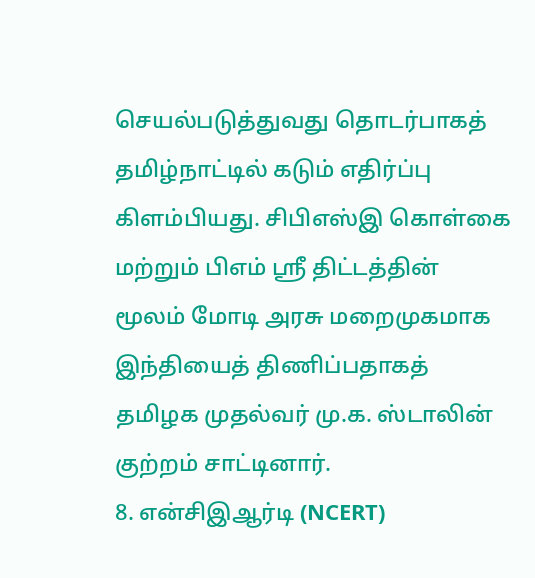செயல்படுத்துவது தொடர்பாகத் தமிழ்நாட்டில் கடும் எதிர்ப்பு கிளம்பியது. சிபிஎஸ்இ கொள்கை மற்றும் பிஎம் ஸ்ரீ திட்டத்தின் மூலம் மோடி அரசு மறைமுகமாக இந்தியைத் திணிப்பதாகத் தமிழக முதல்வர் மு.க. ஸ்டாலின் குற்றம் சாட்டினார்.
8. என்சிஇஆர்டி (NCERT)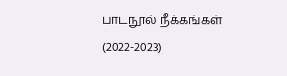பாடநூல் நீக்கங்கள் (2022-2023)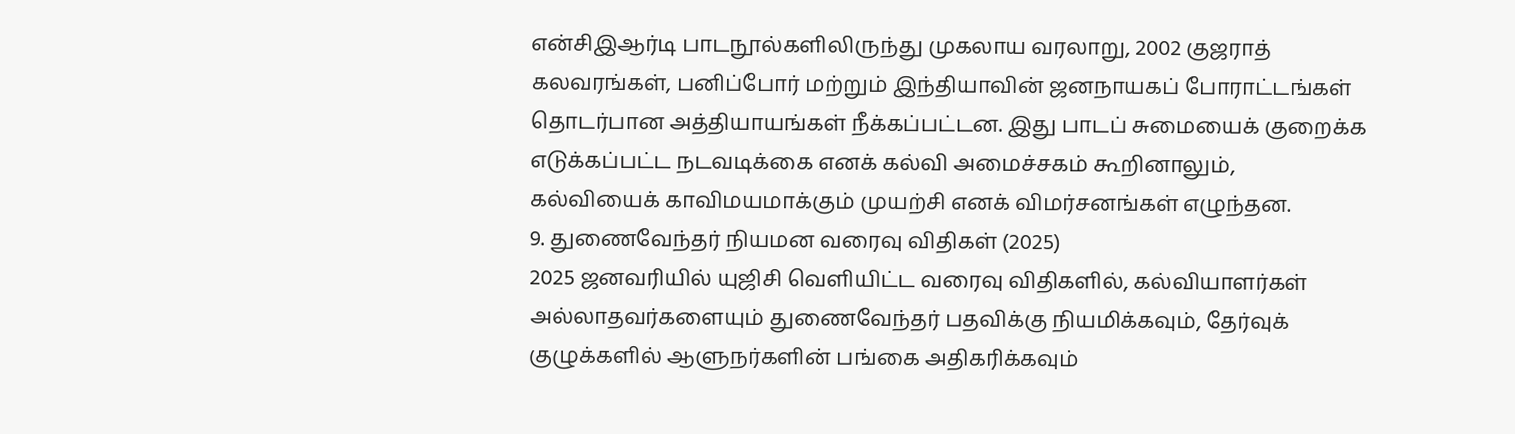என்சிஇஆர்டி பாடநூல்களிலிருந்து முகலாய வரலாறு, 2002 குஜராத் கலவரங்கள், பனிப்போர் மற்றும் இந்தியாவின் ஜனநாயகப் போராட்டங்கள் தொடர்பான அத்தியாயங்கள் நீக்கப்பட்டன. இது பாடப் சுமையைக் குறைக்க எடுக்கப்பட்ட நடவடிக்கை எனக் கல்வி அமைச்சகம் கூறினாலும், கல்வியைக் காவிமயமாக்கும் முயற்சி எனக் விமர்சனங்கள் எழுந்தன.
9. துணைவேந்தர் நியமன வரைவு விதிகள் (2025)
2025 ஜனவரியில் யுஜிசி வெளியிட்ட வரைவு விதிகளில், கல்வியாளர்கள் அல்லாதவர்களையும் துணைவேந்தர் பதவிக்கு நியமிக்கவும், தேர்வுக் குழுக்களில் ஆளுநர்களின் பங்கை அதிகரிக்கவும்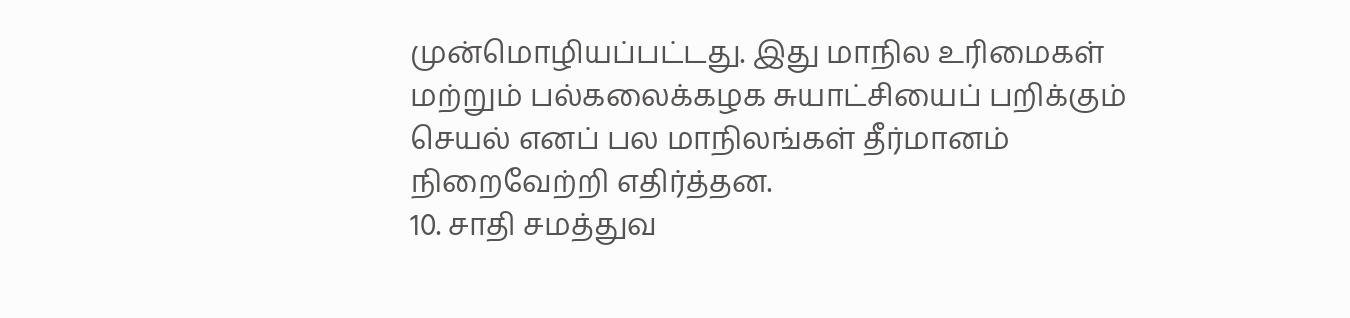முன்மொழியப்பட்டது. இது மாநில உரிமைகள் மற்றும் பல்கலைக்கழக சுயாட்சியைப் பறிக்கும் செயல் எனப் பல மாநிலங்கள் தீர்மானம் நிறைவேற்றி எதிர்த்தன.
10. சாதி சமத்துவ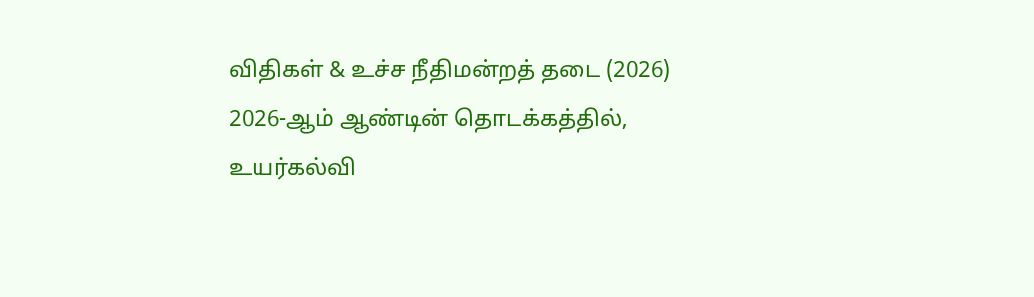விதிகள் & உச்ச நீதிமன்றத் தடை (2026)
2026-ஆம் ஆண்டின் தொடக்கத்தில், உயர்கல்வி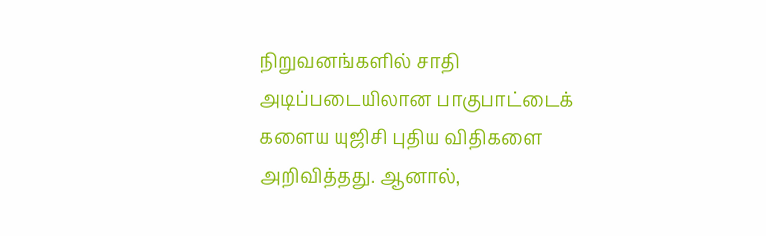நிறுவனங்களில் சாதி அடிப்படையிலான பாகுபாட்டைக் களைய யுஜிசி புதிய விதிகளை அறிவித்தது. ஆனால்,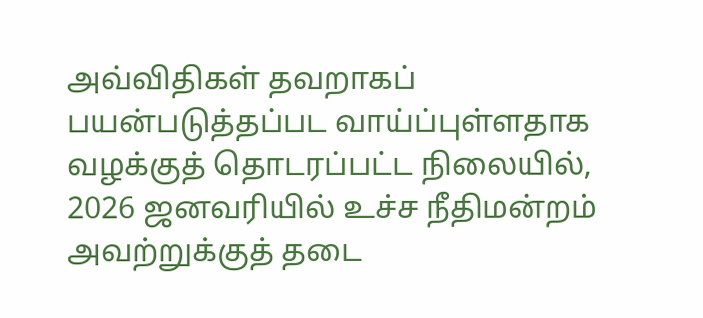அவ்விதிகள் தவறாகப் பயன்படுத்தப்பட வாய்ப்புள்ளதாக வழக்குத் தொடரப்பட்ட நிலையில், 2026 ஜனவரியில் உச்ச நீதிமன்றம் அவற்றுக்குத் தடை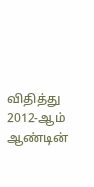விதித்து 2012-ஆம் ஆண்டின்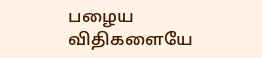பழைய விதிகளையே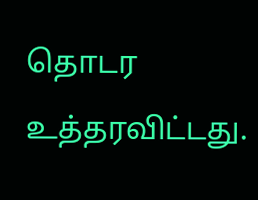தொடர உத்தரவிட்டது.